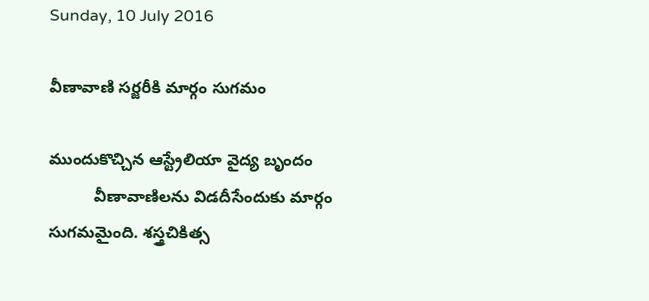Sunday, 10 July 2016

వీణావాణి సర్జరీకి మార్గం సుగమం

ముందుకొచ్చిన ఆస్ట్రేలియా వైద్య బృందం
          వీణావాణిలను విడదీసేందుకు మార్గం సుగమమైంది. శస్త్రచికిత్స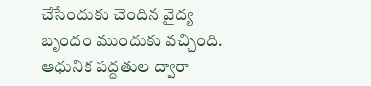చేసేందుకు చెందిన వైద్య బృందం ముందుకు వచ్చింది. ఆధునిక పద్దతుల ద్వారా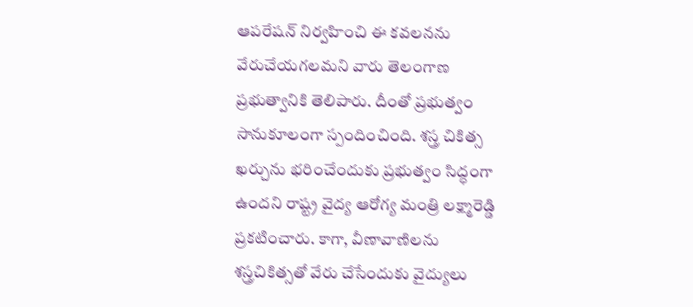ఆపరేషన్‌ నిర్వహించి ఈ కవలనను వేరుచేయగలమని వారు తెలంగాణ ప్రభుత్వానికి తెలిపారు. దీంతో ప్రభుత్వం సానుకూలంగా స్పందించింది. శస్త్ర చికిత్స ఖర్చును భరించేందుకు ప్రభుత్వం సిద్ధంగా ఉందని రాష్ట్ర వైద్య ఆరోగ్య మంత్రి లక్ష్మారెడ్డి ప్రకటించారు. కాగా, వీణావాణిలను శస్త్రచికిత్సతో వేరు చేసేందుకు వైద్యులు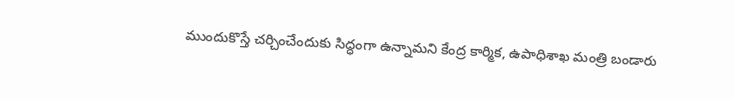ముందుకొస్తే చర్చించేందుకు సిద్ధంగా ఉన్నామని కేంద్ర కార్మిక, ఉపాధిశాఖ మంత్రి బండారు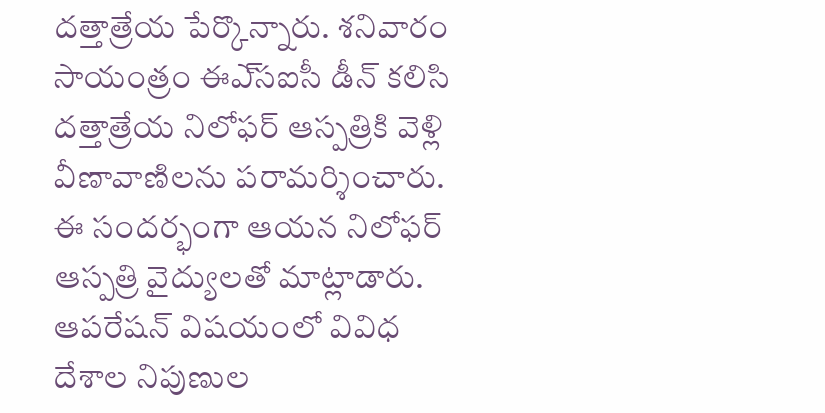దత్తాత్రేయ పేర్కొన్నారు. శనివారం సాయంత్రం ఈఎ్‌సఐసీ డీన్‌ కలిసి దత్తాత్రేయ నిలోఫర్‌ ఆస్పత్రికి వెళ్లి వీణావాణిలను పరామర్శించారు. ఈ సందర్భంగా ఆయన నిలోఫర్‌ ఆస్పత్రి వైద్యులతో మాట్లాడారు. ఆపరేషన్‌ విషయంలో వివిధ దేశాల నిపుణుల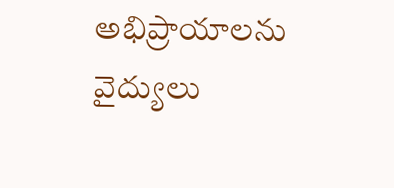అభిప్రాయాలను వైద్యులు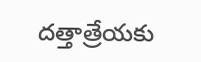దత్తాత్రేయకు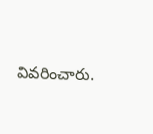వివరించారు.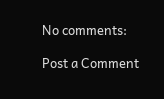No comments:

Post a Comment